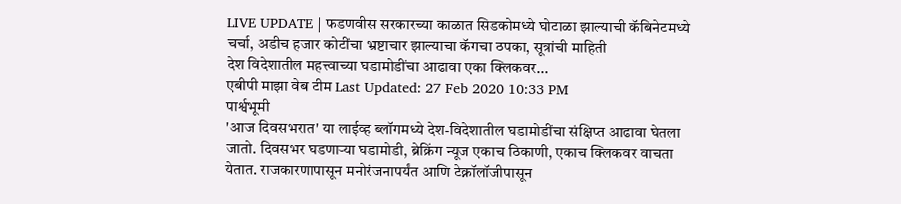LIVE UPDATE | फडणवीस सरकारच्या काळात सिडकोमध्ये घोटाळा झाल्याची कॅबिनेटमध्ये चर्चा, अडीच हजार कोटींचा भ्रष्टाचार झाल्याचा कॅगचा ठपका, सूत्रांची माहिती
देश विदेशातील महत्त्वाच्या घडामोडींचा आढावा एका क्लिकवर...
एबीपी माझा वेब टीम Last Updated: 27 Feb 2020 10:33 PM
पार्श्वभूमी
'आज दिवसभरात' या लाईव्ह ब्लॉगमध्ये देश-विदेशातील घडामोडींचा संक्षिप्त आढावा घेतला जातो. दिवसभर घडणाऱ्या घडामोडी, ब्रेक्रिंग न्यूज एकाच ठिकाणी, एकाच क्लिकवर वाचता येतात. राजकारणापासून मनोरंजनापर्यंत आणि टेक्नॉलॉजीपासून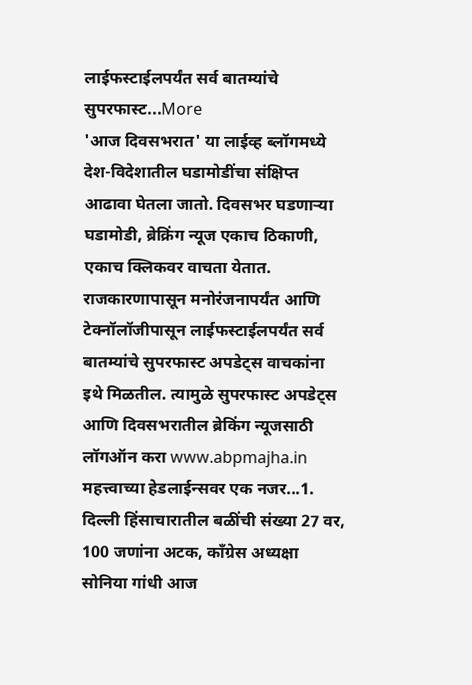लाईफस्टाईलपर्यंत सर्व बातम्यांचे सुपरफास्ट...More
'आज दिवसभरात' या लाईव्ह ब्लॉगमध्ये देश-विदेशातील घडामोडींचा संक्षिप्त आढावा घेतला जातो. दिवसभर घडणाऱ्या घडामोडी, ब्रेक्रिंग न्यूज एकाच ठिकाणी, एकाच क्लिकवर वाचता येतात. राजकारणापासून मनोरंजनापर्यंत आणि टेक्नॉलॉजीपासून लाईफस्टाईलपर्यंत सर्व बातम्यांचे सुपरफास्ट अपडेट्स वाचकांना इथे मिळतील. त्यामुळे सुपरफास्ट अपडेट्स आणि दिवसभरातील ब्रेकिंग न्यूजसाठी लॉगऑन करा www.abpmajha.in महत्त्वाच्या हेडलाईन्सवर एक नजर...1. दिल्ली हिंसाचारातील बळींची संख्या 27 वर, 100 जणांना अटक, काँग्रेस अध्यक्षा सोनिया गांधी आज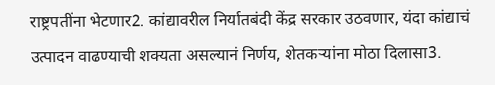राष्ट्रपतींना भेटणार2. कांद्यावरील निर्यातबंदी केंद्र सरकार उठवणार, यंदा कांद्याचं उत्पादन वाढण्याची शक्यता असल्यानं निर्णय, शेतकऱ्यांना मोठा दिलासा3.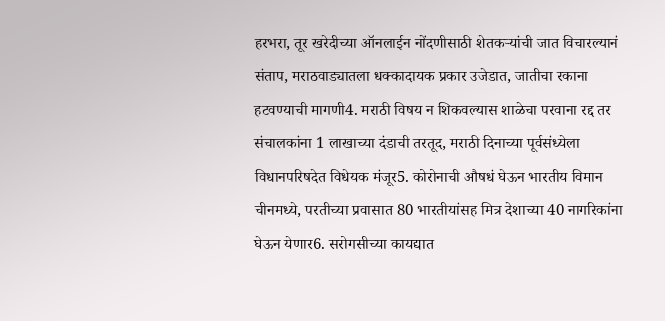हरभरा, तूर खरेदीच्या ऑनलाईन नोंदणीसाठी शेतकऱ्यांची जात विचारल्यानं संताप, मराठवाड्यातला धक्कादायक प्रकार उजेडात, जातीचा रकाना हटवण्याची मागणी4. मराठी विषय न शिकवल्यास शाळेचा परवाना रद्द तर संचालकांना 1 लाखाच्या दंडाची तरतूद, मराठी दिनाच्या पूर्वसंध्येला विधानपरिषदेत विधेयक मंजूर5. कोरोनाची औषधं घेऊन भारतीय विमान चीनमध्ये, परतीच्या प्रवासात 80 भारतीयांसह मित्र देशाच्या 40 नागरिकांना घेऊन येणार6. सरोगसीच्या कायद्यात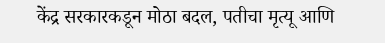केंद्र सरकारकडून मोठा बदल, पतीचा मृत्यू आणि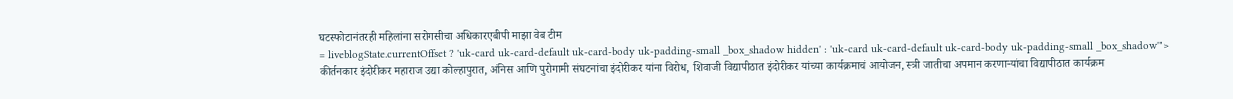घटस्फोटानंतरही महिलांना सरोगसीचा अधिकारएबीपी माझा वेब टीम
= liveblogState.currentOffset ? 'uk-card uk-card-default uk-card-body uk-padding-small _box_shadow hidden' : 'uk-card uk-card-default uk-card-body uk-padding-small _box_shadow'">
कीर्तनकार इंदोरीकर महाराज उद्या कोल्हापुरात, अंनिस आणि पुरोगामी संघटनांचा इंदोरीकर यांना विरोध, शिवाजी विद्यापीठात इंदोरीकर यांच्या कार्यक्रमाचं आयोजन, स्त्री जातीचा अपमान करणाऱ्यांचा विद्यापीठात कार्यक्रम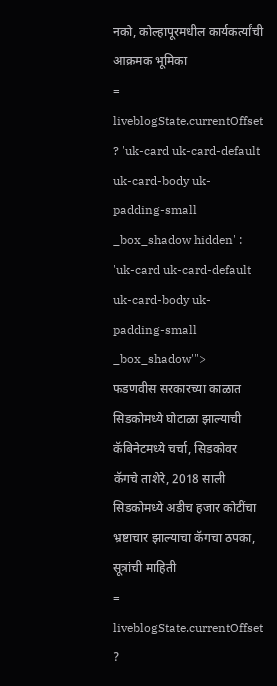नको, कोल्हापूरमधील कार्यकर्त्यांची आक्रमक भूमिका
= liveblogState.currentOffset ? 'uk-card uk-card-default uk-card-body uk-padding-small _box_shadow hidden' : 'uk-card uk-card-default uk-card-body uk-padding-small _box_shadow'">
फडणवीस सरकारच्या काळात सिडकोमध्ये घोटाळा झाल्याची कॅबिनेटमध्ये चर्चा, सिडकोवर कॅगचे ताशेरे, 2018 साली सिडकोमध्ये अडीच हजार कोटींचा भ्रष्टाचार झाल्याचा कॅगचा ठपका, सूत्रांची माहिती
= liveblogState.currentOffset ?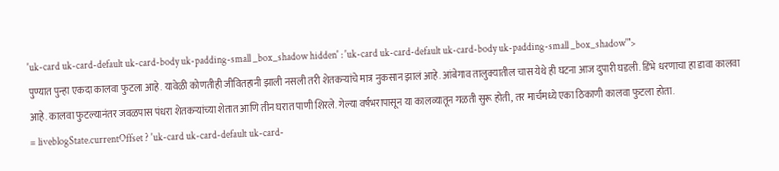'uk-card uk-card-default uk-card-body uk-padding-small _box_shadow hidden' : 'uk-card uk-card-default uk-card-body uk-padding-small _box_shadow'">
पुण्यात पुन्हा एकदा कालवा फुटला आहे. यावेळी कोणतीही जीवितहानी झाली नसली तरी शेतकऱ्यांचे मात्र नुकसान झालं आहे. आंबेगाव तालुक्यातील चास येथे ही घटना आज दुपारी घडली. डिंभे धरणाचा हा डावा कालवा आहे. कालवा फुटल्यानंतर जवळपास पंधरा शेतकऱ्यांच्या शेतात आणि तीन घरात पाणी शिरले. गेल्या वर्षभरापासून या कालव्यातून गळती सुरू होती, तर मार्चमध्ये एका ठिकाणी कालवा फुटला होता.
= liveblogState.currentOffset ? 'uk-card uk-card-default uk-card-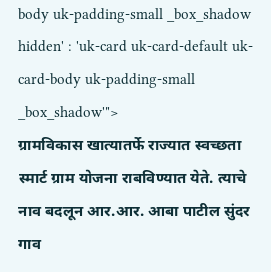body uk-padding-small _box_shadow hidden' : 'uk-card uk-card-default uk-card-body uk-padding-small _box_shadow'">
ग्रामविकास खात्यातर्फे राज्यात स्वच्छता स्मार्ट ग्राम योजना राबविण्यात येते. त्याचे नाव बदलून आर.आर. आबा पाटील सुंदर गाव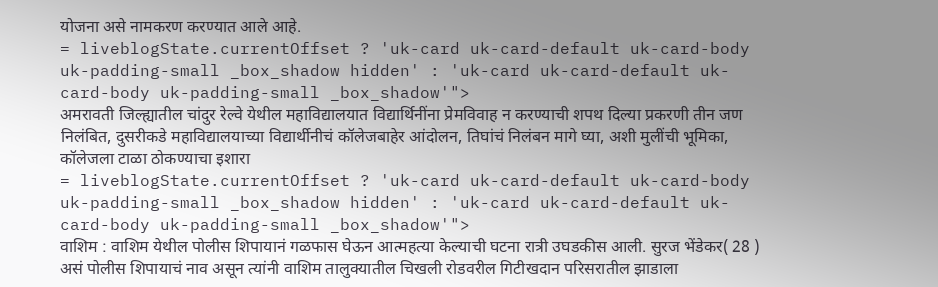योजना असे नामकरण करण्यात आले आहे.
= liveblogState.currentOffset ? 'uk-card uk-card-default uk-card-body uk-padding-small _box_shadow hidden' : 'uk-card uk-card-default uk-card-body uk-padding-small _box_shadow'">
अमरावती जिल्ह्यातील चांदुर रेल्वे येथील महाविद्यालयात विद्यार्थिनींना प्रेमविवाह न करण्याची शपथ दिल्या प्रकरणी तीन जण निलंबित, दुसरीकडे महाविद्यालयाच्या विद्यार्थीनीचं कॉलेजबाहेर आंदोलन, तिघांचं निलंबन मागे घ्या, अशी मुलींची भूमिका, कॉलेजला टाळा ठोकण्याचा इशारा
= liveblogState.currentOffset ? 'uk-card uk-card-default uk-card-body uk-padding-small _box_shadow hidden' : 'uk-card uk-card-default uk-card-body uk-padding-small _box_shadow'">
वाशिम : वाशिम येथील पोलीस शिपायानं गळफास घेऊन आत्महत्या केल्याची घटना रात्री उघडकीस आली. सुरज भेंडेकर( 28 ) असं पोलीस शिपायाचं नाव असून त्यांनी वाशिम तालुक्यातील चिखली रोडवरील गिटीखदान परिसरातील झाडाला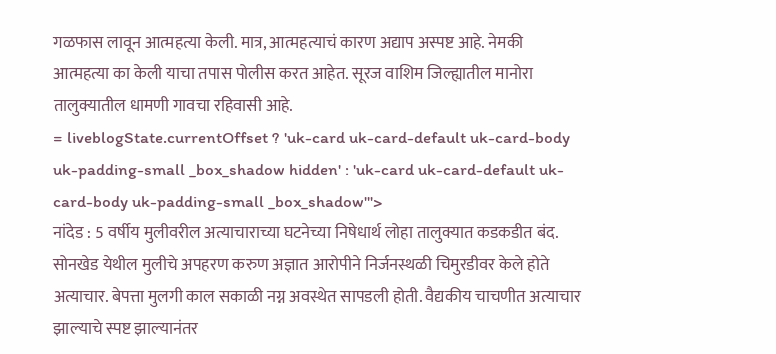गळफास लावून आत्महत्या केली. मात्र, आत्महत्याचं कारण अद्याप अस्पष्ट आहे. नेमकी आत्महत्या का केली याचा तपास पोलीस करत आहेत. सूरज वाशिम जिल्ह्यातील मानोरा तालुक्यातील धामणी गावचा रहिवासी आहे.
= liveblogState.currentOffset ? 'uk-card uk-card-default uk-card-body uk-padding-small _box_shadow hidden' : 'uk-card uk-card-default uk-card-body uk-padding-small _box_shadow'">
नांदेड : 5 वर्षीय मुलीवरील अत्याचाराच्या घटनेच्या निषेधार्थ लोहा तालुक्यात कडकडीत बंद. सोनखेड येथील मुलीचे अपहरण करुण अज्ञात आरोपीने निर्जनस्थळी चिमुरडीवर केले होते अत्याचार. बेपत्ता मुलगी काल सकाळी नग्न अवस्थेत सापडली होती. वैद्यकीय चाचणीत अत्याचार झाल्याचे स्पष्ट झाल्यानंतर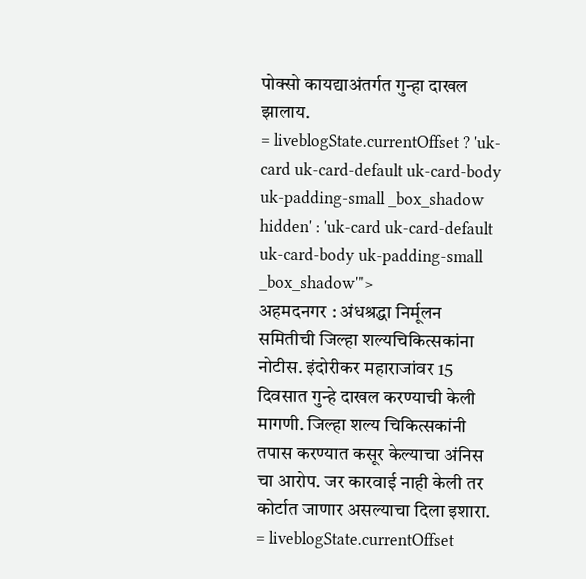पोक्सो कायद्याअंतर्गत गुन्हा दाखल झालाय.
= liveblogState.currentOffset ? 'uk-card uk-card-default uk-card-body uk-padding-small _box_shadow hidden' : 'uk-card uk-card-default uk-card-body uk-padding-small _box_shadow'">
अहमदनगर : अंधश्रद्धा निर्मूलन समितीची जिल्हा शल्यचिकित्सकांना नोटीस. इंदोरीकर महाराजांवर 15 दिवसात गुन्हे दाखल करण्याची केली मागणी. जिल्हा शल्य चिकित्सकांनी तपास करण्यात कसूर केल्याचा अंनिस चा आरोप. जर कारवाई नाही केली तर कोर्टात जाणार असल्याचा दिला इशारा.
= liveblogState.currentOffset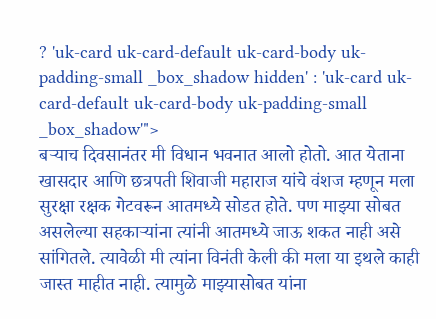? 'uk-card uk-card-default uk-card-body uk-padding-small _box_shadow hidden' : 'uk-card uk-card-default uk-card-body uk-padding-small _box_shadow'">
बऱ्याच दिवसानंतर मी विधान भवनात आलो होतो. आत येताना खासदार आणि छत्रपती शिवाजी महाराज यांचे वंशज म्हणून मला सुरक्षा रक्षक गेटवरून आतमध्ये सोडत होते. पण माझ्या सोबत असलेल्या सहकाऱ्यांना त्यांनी आतमध्ये जाऊ शकत नाही असे सांगितले. त्यावेळी मी त्यांना विनंती केली की मला या इथले काही जास्त माहीत नाही. त्यामुळे माझ्यासोबत यांना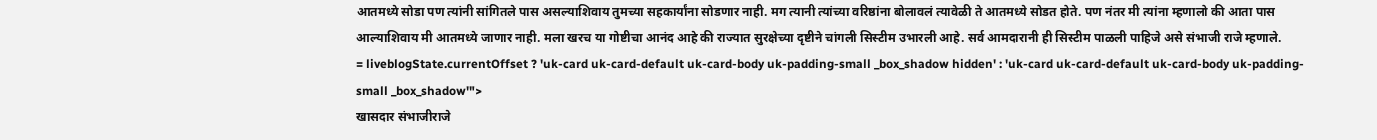आतमध्ये सोडा पण त्यांनी सांगितले पास असल्याशिवाय तुमच्या सहकार्यांना सोडणार नाही. मग त्यानी त्यांच्या वरिष्ठांना बोलावलं त्यावेळी ते आतमध्ये सोडत होते. पण नंतर मी त्यांना म्हणालो की आता पास आल्याशिवाय मी आतमध्ये जाणार नाही. मला खरच या गोष्टीचा आनंद आहे की राज्यात सुरक्षेच्या दृष्टीने चांगली सिस्टीम उभारली आहे. सर्व आमदारानी ही सिस्टीम पाळली पाहिजे असे संभाजी राजे म्हणाले.
= liveblogState.currentOffset ? 'uk-card uk-card-default uk-card-body uk-padding-small _box_shadow hidden' : 'uk-card uk-card-default uk-card-body uk-padding-small _box_shadow'">
खासदार संभाजीराजे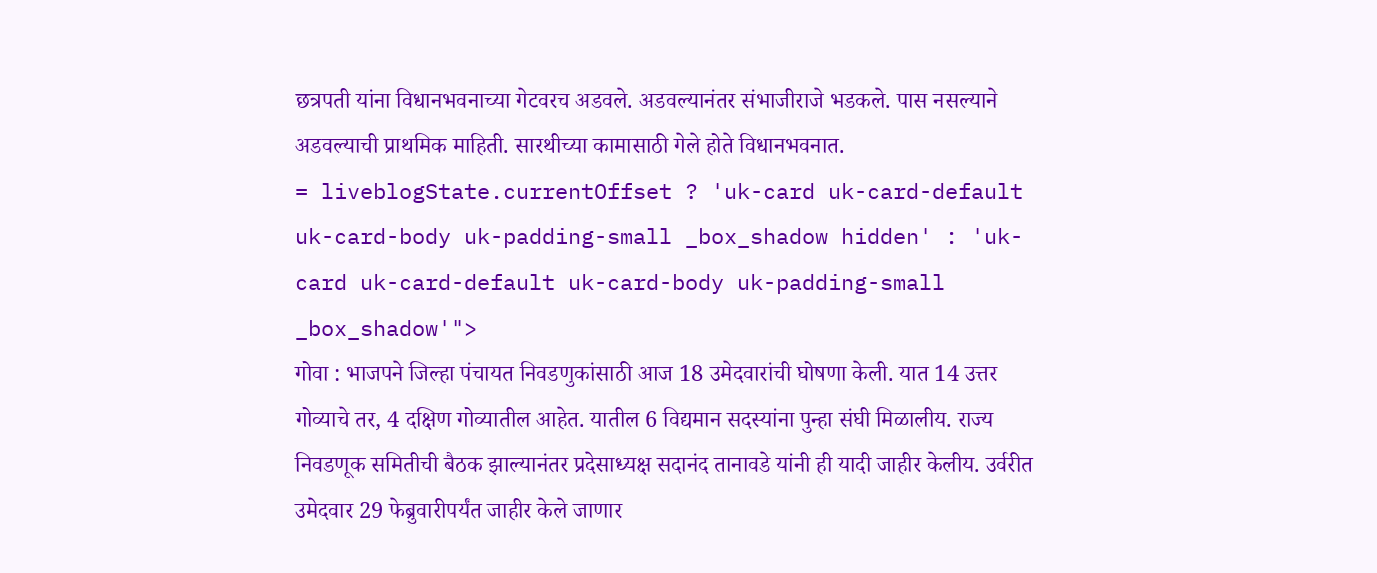छत्रपती यांना विधानभवनाच्या गेटवरच अडवले. अडवल्यानंतर संभाजीराजे भडकले. पास नसल्याने अडवल्याची प्राथमिक माहिती. सारथीच्या कामासाठी गेले होते विधानभवनात.
= liveblogState.currentOffset ? 'uk-card uk-card-default uk-card-body uk-padding-small _box_shadow hidden' : 'uk-card uk-card-default uk-card-body uk-padding-small _box_shadow'">
गोवा : भाजपने जिल्हा पंचायत निवडणुकांसाठी आज 18 उमेदवारांची घोषणा केली. यात 14 उत्तर गोव्याचे तर, 4 दक्षिण गोव्यातील आहेत. यातील 6 विद्यमान सदस्यांना पुन्हा संघी मिळालीय. राज्य निवडणूक समितीची बैठक झाल्यानंतर प्रदेसाध्यक्ष सदानंद तानावडे यांनी ही यादी जाहीर केलीय. उर्वरीत उमेदवार 29 फेब्रुवारीपर्यंत जाहीर केले जाणार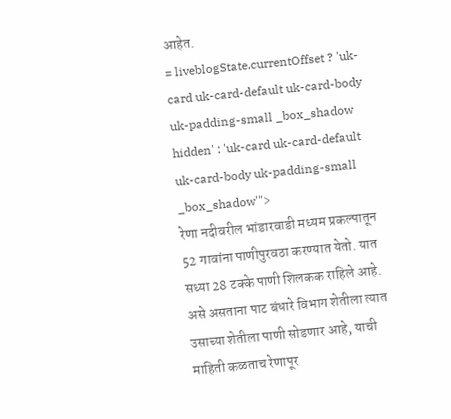आहेत.
= liveblogState.currentOffset ? 'uk-card uk-card-default uk-card-body uk-padding-small _box_shadow hidden' : 'uk-card uk-card-default uk-card-body uk-padding-small _box_shadow'">
रेणा नदीवरील भांडारवाडी मध्यम प्रकल्पातून 52 गावांना पाणीपुरवठा करण्यात येतो. यात सध्या 28 टक्के पाणी शिलकक राहिले आहे. असे असताना पाट बंधारे विभाग शेतीला त्यात उसाच्या शेतीला पाणी सोडणार आहे, याची माहिती कळताच रेणापूर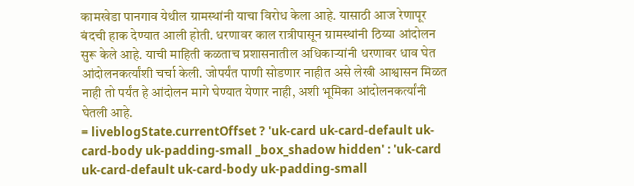कामखेडा पानगाव येथील ग्रामस्थांनी याचा विरोध केला आहे. यासाठी आज रेणापूर बंदची हाक देण्यात आली होती. धरणावर काल रात्रीपासून ग्रामस्थांनी ठिय्या आंदोलन सुरू केले आहे. याची माहिती कळताच प्रशासनातील अधिकाऱ्यांनी धरणावर धाव घेत आंदोलनकर्त्यांशी चर्चा केली. जोपर्यंत पाणी सोडणार नाहीत असे लेखी आश्वासन मिळत नाही तो पर्यंत हे आंदोलन मागे घेण्यात येणार नाही, अशी भूमिका आंदोलनकर्त्यांनी घेतली आहे.
= liveblogState.currentOffset ? 'uk-card uk-card-default uk-card-body uk-padding-small _box_shadow hidden' : 'uk-card uk-card-default uk-card-body uk-padding-small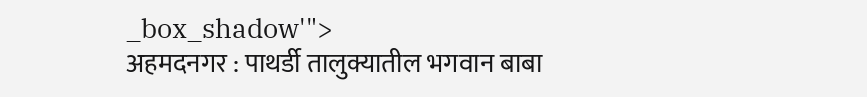_box_shadow'">
अहमदनगर : पाथर्डी तालुक्यातील भगवान बाबा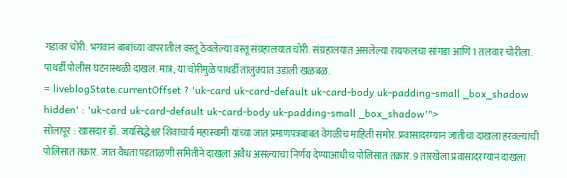गडावर चोरी. भगवान बाबांच्या वापरातील वस्तू ठेवलेल्या वस्तू संग्रहालयात चोरी. संग्रहालयात असलेल्या रायफलचा सांगडा आणि 1 तलवार चोरीला. पाथर्डी पोलीस घटनास्थळी दाखल. मात्र, या चोरीमुळे पाथर्डी तालुक्यात उडाली खळबळ.
= liveblogState.currentOffset ? 'uk-card uk-card-default uk-card-body uk-padding-small _box_shadow hidden' : 'uk-card uk-card-default uk-card-body uk-padding-small _box_shadow'">
सोलापूर : खासदार डॉ. जयसिद्धेश्वर शिवाचार्य महास्वामी यांच्या जात प्रमाणपत्रबाबत वेगळीच माहिती समोर. प्रवासादरम्यान जातीचा दाखला हरवल्याची पोलिसात तक्रार. जात वैधता पडताळणी समितीने दाखला अवैध असल्याचा निर्णय देण्याआधीच पोलिसात तक्रार. 9 तारखेला प्रवासादरम्यान दाखला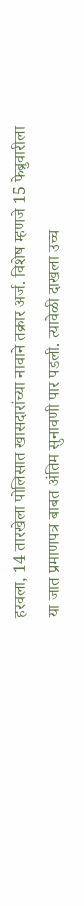हरवला, 14 तारखेला पोलिसात खासदारांच्या नावाने तक्रार अर्ज. विशेष म्हणजे 15 फेब्रुवारीला या जात प्रमाणपत्र बाबत अंतिम सुनावणी पार पडली. त्यावेळी दाखला उच्च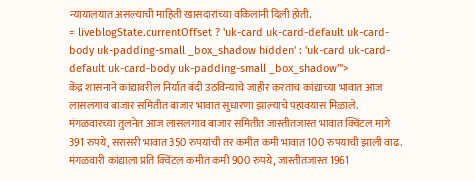न्यायालयात असल्याची माहिती खासदारांच्या वकिलांनी दिली होती.
= liveblogState.currentOffset ? 'uk-card uk-card-default uk-card-body uk-padding-small _box_shadow hidden' : 'uk-card uk-card-default uk-card-body uk-padding-small _box_shadow'">
केंद्र शासनाने कांद्यावरील निर्यात बंदी उठविन्याचे जाहीर करताच कांद्याच्या भावात आज लासलगाव बाजार समितीत बाजार भावात सुधारणा झाल्याचे पहावयास मिळाले. मंगळवारच्या तुलनेत आज लासलगाव बाजार समितीत जास्तीतजास्त भावात क्विंटल मागे 391 रुपये, सरासरी भावात 350 रुपयांची तर कमीत कमी भावात 100 रुपयाची झाली वाढ. मंगळवारी कांद्याला प्रति क्विंटल कमीत कमी 900 रुपये, जास्तीतजास्त 1961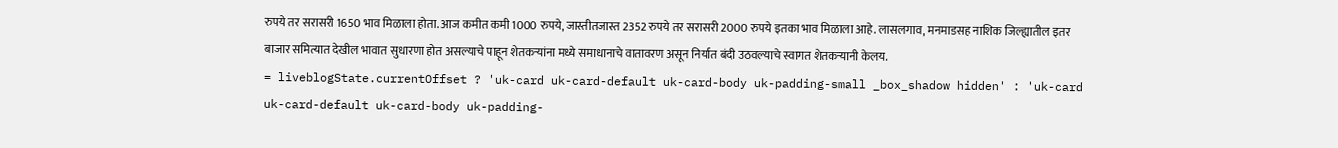रुपये तर सरासरी 1650 भाव मिळाला होता. आज कमीत कमी 1000 रुपये, जास्तीतजास्त 2352 रुपये तर सरासरी 2000 रुपये इतका भाव मिळाला आहे. लासलगाव, मनमाडसह नाशिक जिल्ह्यातील इतर बाजार समित्यात देखील भावात सुधारणा होत असल्याचे पाहून शेतकऱ्यांना मध्ये समाधानाचे वातावरण असून निर्यात बंदी उठवल्याचे स्वागत शेतकऱ्यानी केलय.
= liveblogState.currentOffset ? 'uk-card uk-card-default uk-card-body uk-padding-small _box_shadow hidden' : 'uk-card uk-card-default uk-card-body uk-padding-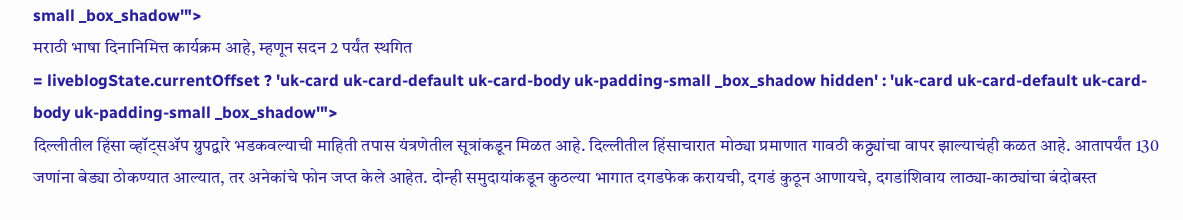small _box_shadow'">
मराठी भाषा दिनानिमित्त कार्यक्रम आहे, म्हणून सदन 2 पर्यंत स्थगित
= liveblogState.currentOffset ? 'uk-card uk-card-default uk-card-body uk-padding-small _box_shadow hidden' : 'uk-card uk-card-default uk-card-body uk-padding-small _box_shadow'">
दिल्लीतील हिंसा व्हॉट्सॲप ग्रुपद्वारे भडकवल्याची माहिती तपास यंत्रणेतील सूत्रांकडून मिळत आहे. दिल्लीतील हिंसाचारात मोठ्या प्रमाणात गावठी कठ्ठ्यांचा वापर झाल्याचंही कळत आहे. आतापर्यंत 130 जणांना बेड्या ठोकण्यात आल्यात, तर अनेकांचे फोन जप्त केले आहेत. दोन्ही समुदायांकडून कुठल्या भागात दगडफेक करायची, दगडं कुठून आणायचे, दगडांशिवाय लाठ्या-काठ्यांचा बंदोबस्त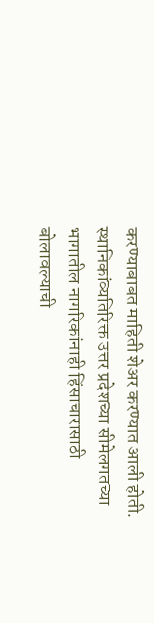करण्याबाबत माहिती शेअर करण्यात आली होती. स्थानिकांव्यतिरिक्त उत्तर प्रदेशच्या सीमेलगतच्या भागातील नागरिकांनाही हिंसाचारासाठी बोलावल्याची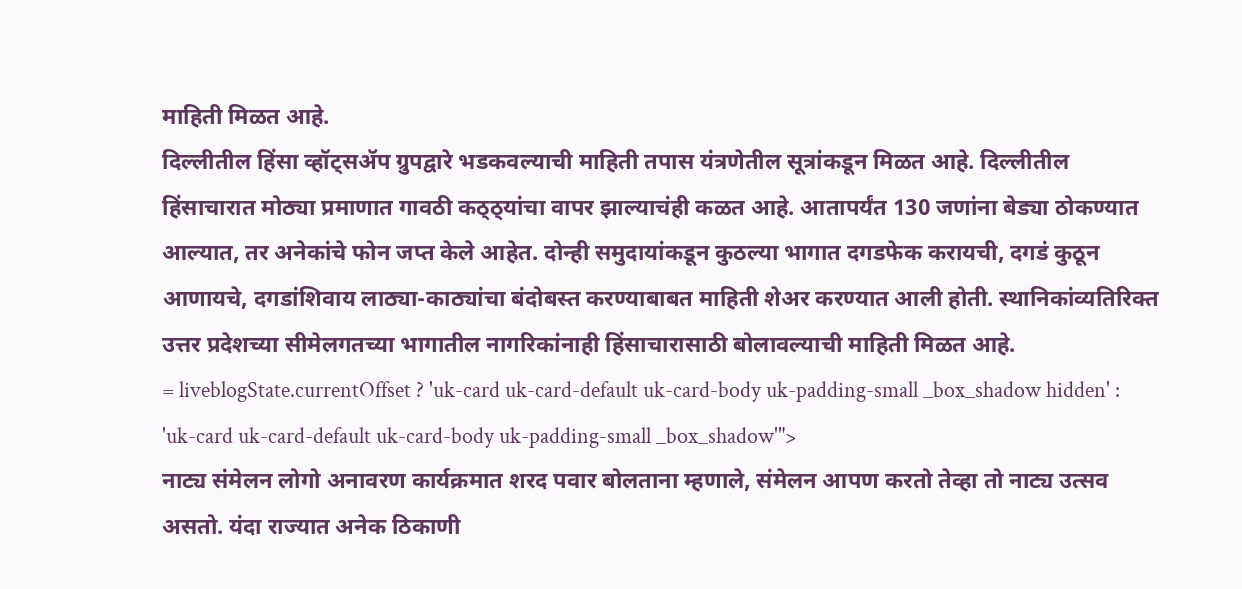माहिती मिळत आहे.
दिल्लीतील हिंसा व्हॉट्सॲप ग्रुपद्वारे भडकवल्याची माहिती तपास यंत्रणेतील सूत्रांकडून मिळत आहे. दिल्लीतील हिंसाचारात मोठ्या प्रमाणात गावठी कठ्ठ्यांचा वापर झाल्याचंही कळत आहे. आतापर्यंत 130 जणांना बेड्या ठोकण्यात आल्यात, तर अनेकांचे फोन जप्त केले आहेत. दोन्ही समुदायांकडून कुठल्या भागात दगडफेक करायची, दगडं कुठून आणायचे, दगडांशिवाय लाठ्या-काठ्यांचा बंदोबस्त करण्याबाबत माहिती शेअर करण्यात आली होती. स्थानिकांव्यतिरिक्त उत्तर प्रदेशच्या सीमेलगतच्या भागातील नागरिकांनाही हिंसाचारासाठी बोलावल्याची माहिती मिळत आहे.
= liveblogState.currentOffset ? 'uk-card uk-card-default uk-card-body uk-padding-small _box_shadow hidden' : 'uk-card uk-card-default uk-card-body uk-padding-small _box_shadow'">
नाट्य संमेलन लोगो अनावरण कार्यक्रमात शरद पवार बोलताना म्हणाले, संमेलन आपण करतो तेव्हा तो नाट्य उत्सव असतो. यंदा राज्यात अनेक ठिकाणी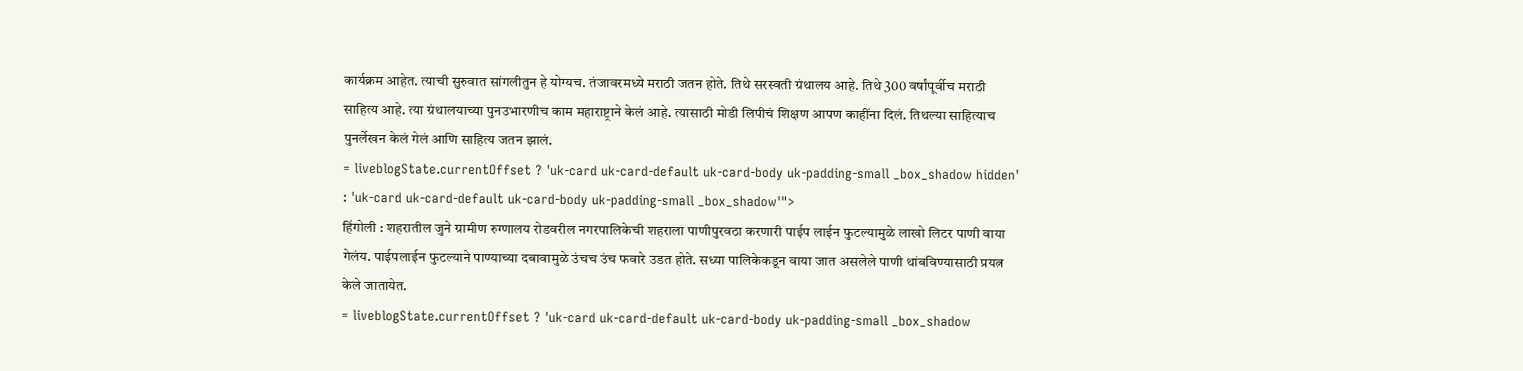कार्यक्रम आहेत. त्याची सुरुवात सांगलीतुन हे योग्यच. तंजावरमध्ये मराठी जतन होते. तिथे सरस्वती ग्रंथालय आहे. तिथे 300 वर्षांपूर्वीच मराठी साहित्य आहे. त्या ग्रंथालयाच्या पुनउभारणीच काम महाराष्ट्राने केलं आहे. त्यासाठी मोडी लिपीचं शिक्षण आपण काहींना दिलं. तिथल्या साहित्याच पुनर्लेखन केलं गेलं आणि साहित्य जतन झालं.
= liveblogState.currentOffset ? 'uk-card uk-card-default uk-card-body uk-padding-small _box_shadow hidden' : 'uk-card uk-card-default uk-card-body uk-padding-small _box_shadow'">
हिंगोली : शहरातील जुने ग्रामीण रुग्णालय रोडवरील नगरपालिकेची शहराला पाणीपुरवठा करणारी पाईप लाईन फुटल्यामुळे लाखो लिटर पाणी वाया गेलंय. पाईपलाईन फुटल्याने पाण्याच्या दबावामुळे उंचच उंच फवारे उडत होते. सध्या पालिकेकडून वाया जात असलेले पाणी थांबविण्यासाठी प्रयत्न केले जातायेत.
= liveblogState.currentOffset ? 'uk-card uk-card-default uk-card-body uk-padding-small _box_shadow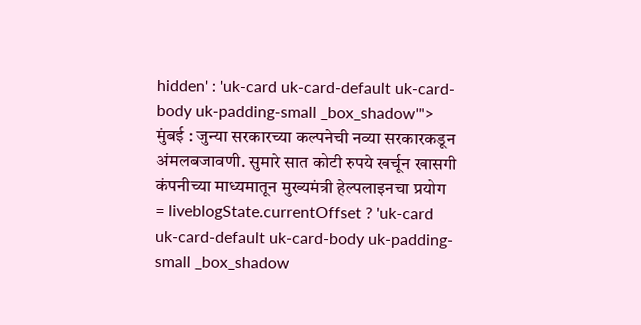hidden' : 'uk-card uk-card-default uk-card-body uk-padding-small _box_shadow'">
मुंबई : जुन्या सरकारच्या कल्पनेची नव्या सरकारकडून अंमलबजावणी. सुमारे सात कोटी रुपये खर्चून खासगी कंपनीच्या माध्यमातून मुख्यमंत्री हेल्पलाइनचा प्रयोग
= liveblogState.currentOffset ? 'uk-card uk-card-default uk-card-body uk-padding-small _box_shadow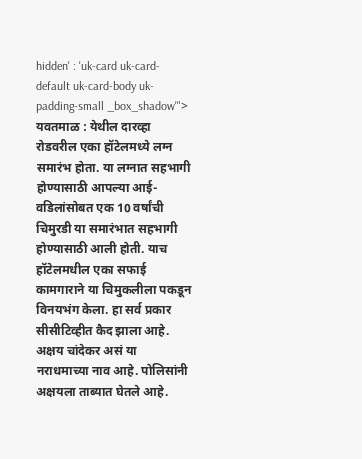hidden' : 'uk-card uk-card-default uk-card-body uk-padding-small _box_shadow'">
यवतमाळ : येथील दारव्हा रोडवरील एका हॉटेलमध्ये लग्न समारंभ होता. या लग्नात सहभागी होण्यासाठी आपल्या आई-वडिलांसोबत एक 10 वर्षांची चिमुरडी या समारंभात सहभागी होण्यासाठी आली होती. याच हॉटेलमधील एका सफाई कामगाराने या चिमुकलीला पकडून विनयभंग केला. हा सर्व प्रकार सीसीटिव्हीत कैद झाला आहे. अक्षय चांदेकर असं या नराधमाच्या नाव आहे. पोलिसांनी अक्षयला ताब्यात घेतले आहे.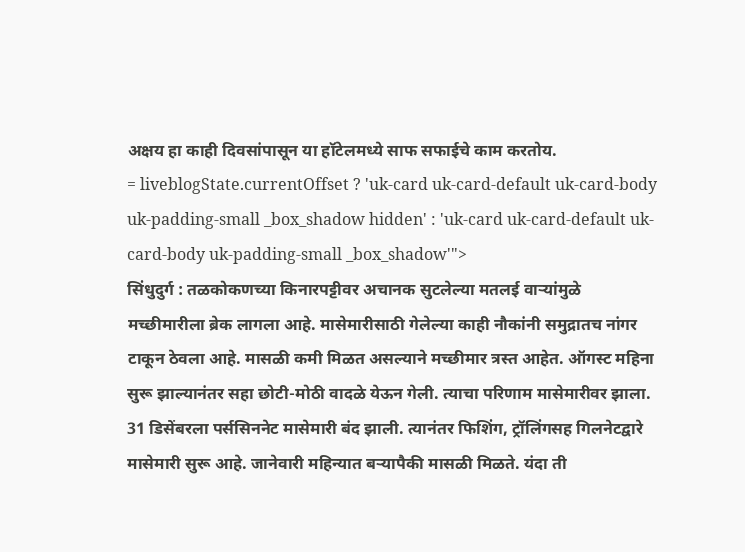अक्षय हा काही दिवसांपासून या हॉटेलमध्ये साफ सफाईचे काम करतोय.
= liveblogState.currentOffset ? 'uk-card uk-card-default uk-card-body uk-padding-small _box_shadow hidden' : 'uk-card uk-card-default uk-card-body uk-padding-small _box_shadow'">
सिंधुदुर्ग : तळकोकणच्या किनारपट्टीवर अचानक सुटलेल्या मतलई वाऱ्यांमुळे मच्छीमारीला ब्रेक लागला आहे. मासेमारीसाठी गेलेल्या काही नौकांनी समुद्रातच नांगर टाकून ठेवला आहे. मासळी कमी मिळत असल्याने मच्छीमार त्रस्त आहेत. ऑगस्ट महिना सुरू झाल्यानंतर सहा छोटी-मोठी वादळे येऊन गेली. त्याचा परिणाम मासेमारीवर झाला. 31 डिसेंबरला पर्ससिननेट मासेमारी बंद झाली. त्यानंतर फिशिंग, ट्रॉलिंगसह गिलनेटद्वारे मासेमारी सुरू आहे. जानेवारी महिन्यात बऱ्यापैकी मासळी मिळते. यंदा ती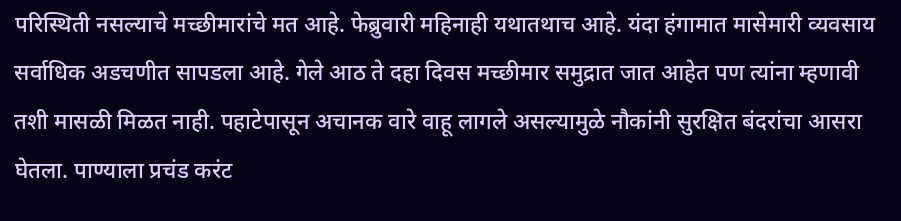परिस्थिती नसल्याचे मच्छीमारांचे मत आहे. फेब्रुवारी महिनाही यथातथाच आहे. यंदा हंगामात मासेमारी व्यवसाय सर्वाधिक अडचणीत सापडला आहे. गेले आठ ते दहा दिवस मच्छीमार समुद्रात जात आहेत पण त्यांना म्हणावी तशी मासळी मिळत नाही. पहाटेपासून अचानक वारे वाहू लागले असल्यामुळे नौकांनी सुरक्षित बंदरांचा आसरा घेतला. पाण्याला प्रचंड करंट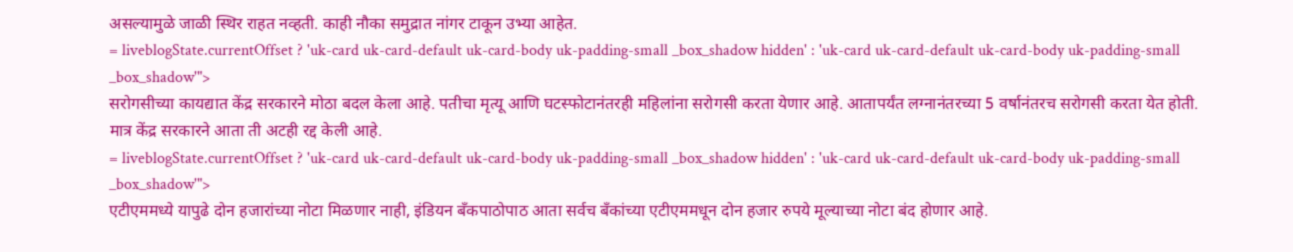असल्यामुळे जाळी स्थिर राहत नव्हती. काही नौका समुद्रात नांगर टाकून उभ्या आहेत.
= liveblogState.currentOffset ? 'uk-card uk-card-default uk-card-body uk-padding-small _box_shadow hidden' : 'uk-card uk-card-default uk-card-body uk-padding-small _box_shadow'">
सरोगसीच्या कायद्यात केंद्र सरकारने मोठा बदल केला आहे. पतीचा मृत्यू आणि घटस्फोटानंतरही महिलांना सरोगसी करता येणार आहे. आतापर्यंत लग्नानंतरच्या 5 वर्षानंतरच सरोगसी करता येत होती. मात्र केंद्र सरकारने आता ती अटही रद्द केली आहे.
= liveblogState.currentOffset ? 'uk-card uk-card-default uk-card-body uk-padding-small _box_shadow hidden' : 'uk-card uk-card-default uk-card-body uk-padding-small _box_shadow'">
एटीएममध्ये यापुढे दोन हजारांच्या नोटा मिळणार नाही, इंडियन बँकपाठोपाठ आता सर्वच बँकांच्या एटीएममधून दोन हजार रुपये मूल्याच्या नोटा बंद होणार आहे.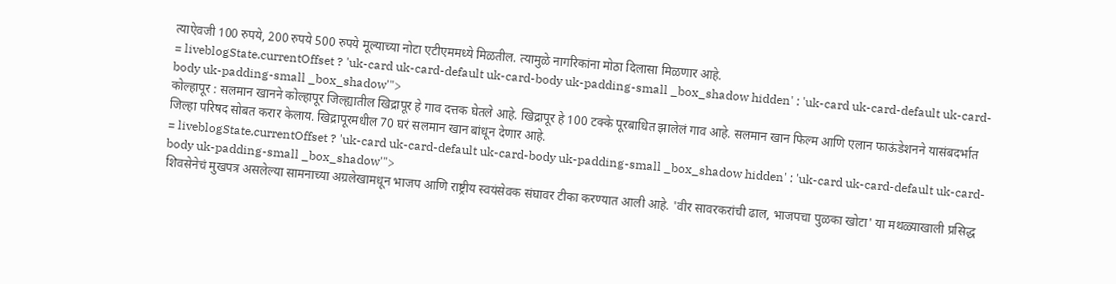त्याऐवजी 100 रुपये, 200 रुपये 500 रुपये मूल्याच्या नोटा एटीएममध्ये मिळतील. त्यामुळे नागरिकांना मोठा दिलासा मिळणार आहे.
= liveblogState.currentOffset ? 'uk-card uk-card-default uk-card-body uk-padding-small _box_shadow hidden' : 'uk-card uk-card-default uk-card-body uk-padding-small _box_shadow'">
कोल्हापूर : सलमान खानने कोल्हापूर जिल्ह्यातील खिद्रापूर हे गाव दत्तक घेतले आहे. खिद्रापूर हे 100 टक्के पूरबाधित झालेलं गाव आहे. सलमान खान फिल्म आणि एलान फाऊंडेशनने यासंबदर्भात जिल्हा परिषद सोबत करार केलाय. खिद्रापूरमधील 70 घरं सलमान खान बांधून देणार आहे.
= liveblogState.currentOffset ? 'uk-card uk-card-default uk-card-body uk-padding-small _box_shadow hidden' : 'uk-card uk-card-default uk-card-body uk-padding-small _box_shadow'">
शिवसेनेचं मुखपत्र असलेल्या सामनाच्या अग्रलेखामधून भाजप आणि राष्ट्रीय स्वयंसेवक संघावर टीका करण्यात आली आहे. 'वीर सावरकरांची ढाल, भाजपचा पुळका खोटा' या मथळ्याखाली प्रसिद्ध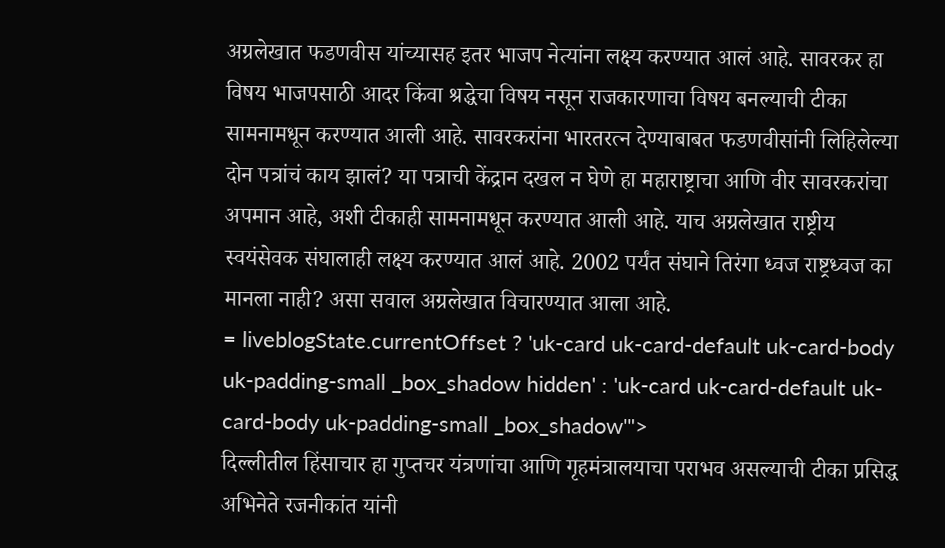अग्रलेखात फडणवीस यांच्यासह इतर भाजप नेत्यांना लक्ष्य करण्यात आलं आहे. सावरकर हा विषय भाजपसाठी आदर किंवा श्रद्धेचा विषय नसून राजकारणाचा विषय बनल्याची टीका सामनामधून करण्यात आली आहे. सावरकरांना भारतरत्न देण्याबाबत फडणवीसांनी लिहिलेल्या दोन पत्रांचं काय झालं? या पत्राची केंद्रान दखल न घेणे हा महाराष्ट्राचा आणि वीर सावरकरांचा अपमान आहे, अशी टीकाही सामनामधून करण्यात आली आहे. याच अग्रलेखात राष्ट्रीय स्वयंसेवक संघालाही लक्ष्य करण्यात आलं आहे. 2002 पर्यंत संघाने तिरंगा ध्वज राष्ट्रध्वज का मानला नाही? असा सवाल अग्रलेखात विचारण्यात आला आहे.
= liveblogState.currentOffset ? 'uk-card uk-card-default uk-card-body uk-padding-small _box_shadow hidden' : 'uk-card uk-card-default uk-card-body uk-padding-small _box_shadow'">
दिल्लीतील हिंसाचार हा गुप्तचर यंत्रणांचा आणि गृहमंत्रालयाचा पराभव असल्याची टीका प्रसिद्ध अभिनेते रजनीकांत यांनी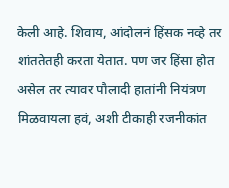केली आहे. शिवाय, आंदोलनं हिंसक नव्हे तर शांततेतही करता येतात. पण जर हिंसा होत असेल तर त्यावर पौलादी हातांनी नियंत्रण मिळवायला हवं, अशी टीकाही रजनीकांत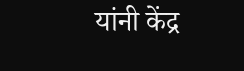यांनी केंद्र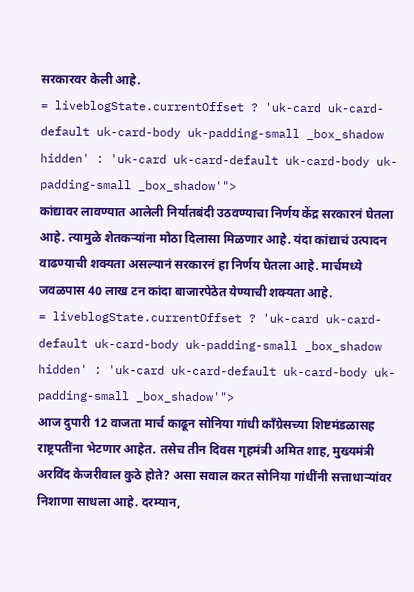सरकारवर केली आहे.
= liveblogState.currentOffset ? 'uk-card uk-card-default uk-card-body uk-padding-small _box_shadow hidden' : 'uk-card uk-card-default uk-card-body uk-padding-small _box_shadow'">
कांद्यावर लावण्यात आलेली निर्यातबंदी उठवण्याचा निर्णय केंद्र सरकारनं घेतला आहे. त्यामुळे शेतकऱ्यांना मोठा दिलासा मिळणार आहे. यंदा कांद्याचं उत्पादन वाढण्याची शक्यता असल्यानं सरकारनं हा निर्णय घेतला आहे. मार्चमध्ये जवळपास 40 लाख टन कांदा बाजारपेठेत येण्याची शक्यता आहे.
= liveblogState.currentOffset ? 'uk-card uk-card-default uk-card-body uk-padding-small _box_shadow hidden' : 'uk-card uk-card-default uk-card-body uk-padding-small _box_shadow'">
आज दुपारी 12 वाजता मार्च काढून सोनिया गांधी काँग्रेसच्या शिष्टमंडळासह राष्ट्रपतींना भेटणार आहेत. तसेच तीन दिवस गृहमंत्री अमित शाह, मुख्यमंत्री अरविंद केजरीवाल कुठे होते? असा सवाल करत सोनिया गांधींनी सत्ताधाऱ्यांवर निशाणा साधला आहे. दरम्यान,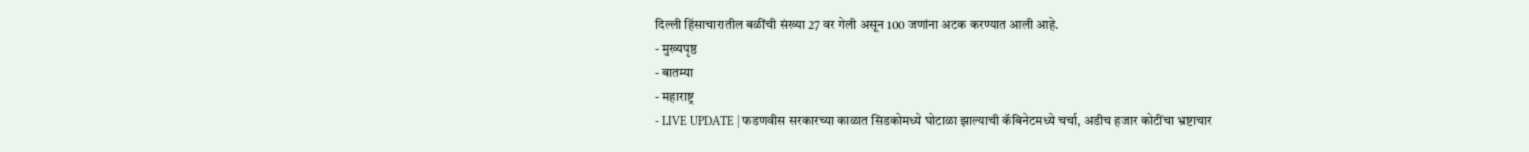दिल्ली हिंसाचारातील बळींची संख्या 27 वर गेली असून 100 जणांना अटक करण्यात आली आहे.
- मुख्यपृष्ठ
- बातम्या
- महाराष्ट्र
- LIVE UPDATE | फडणवीस सरकारच्या काळात सिडकोमध्ये घोटाळा झाल्याची कॅबिनेटमध्ये चर्चा, अडीच हजार कोटींचा भ्रष्टाचार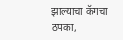झाल्याचा कॅगचा ठपका,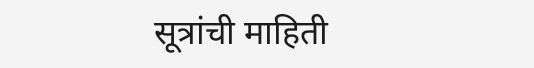सूत्रांची माहिती